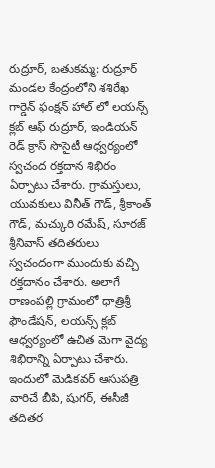రుద్రూర్, బతుకమ్మ: రుద్రూర్ మండల కేంద్రంలోని శశిరేఖ గార్డెన్ ఫంక్షన్ హాల్ లో లయన్స్ క్లబ్ ఆఫ్ రుద్రూర్, ఇండియన్ రెడ్ క్రాస్ సొసైటీ ఆధ్వర్యంలో స్వచంద రక్తదాన శిభిరం ఏర్పాటు చేశారు. గ్రామస్తులు, యువకులు వినీత్ గౌడ్, శ్రీకాంత్ గౌడ్, మచ్కురి రమేష్, సూరజ్ శ్రీనివాస్ తదితరులు స్వచందంగా ముందుకు వచ్చి రక్తదానం చేశారు. అలాగే రాణంపల్లి గ్రామంలో ధాత్రిశ్రీ ఫౌండేషన్, లయన్స్ క్లబ్ ఆధ్వర్యంలో ఉచిత మెగా వైద్య శిభిరాన్ని ఏర్పాటు చేశారు. ఇందులో మెడికవర్ ఆసుపత్రి వారిచే బీపి, షుగర్, ఈసీజీ తదితర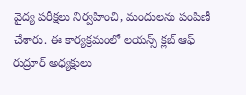వైద్య పరీక్షలు నిర్వహించి, మందులను పంపిణీ చేశారు. ఈ కార్యక్రమంలో లయన్స్ క్లబ్ ఆఫ్ రుద్రూర్ అధ్యక్షులు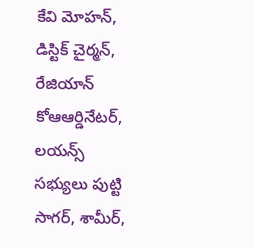కేవి మోహన్, డిస్టిక్ చైర్మన్, రేజియాన్ కోఆఆర్డినేటర్, లయన్స్ సభ్యులు పుట్టి సాగర్, శామీర్,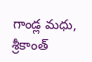గాండ్ల మధు, శ్రీకాంత్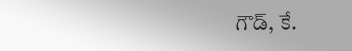గౌడ్, కే.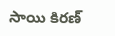సాయి కిరణ్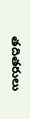తదితరులు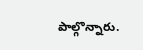పాల్గొన్నారు.